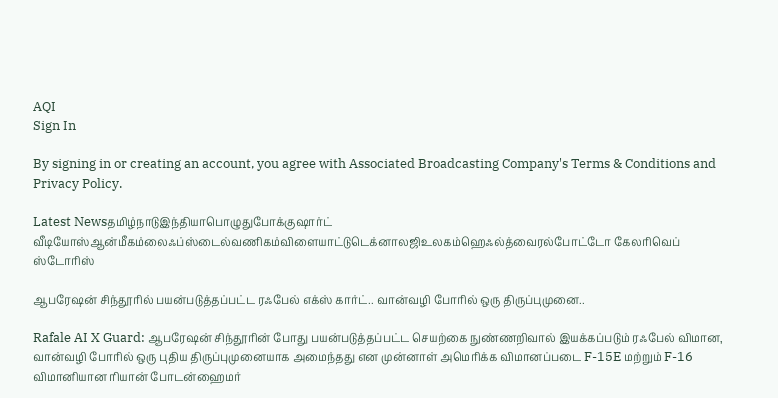AQI
Sign In

By signing in or creating an account, you agree with Associated Broadcasting Company's Terms & Conditions and Privacy Policy.

Latest Newsதமிழ்நாடுஇந்தியாபொழுதுபோக்குஷார்ட் வீடியோஸ்ஆன்மீகம்லைஃப்ஸ்டைல்வணிகம்விளையாட்டுடெக்னாலஜிஉலகம்ஹெஃல்த்வைரல்போட்டோ கேலரிவெப் ஸ்டோரிஸ்

ஆபரேஷன் சிந்தூரில் பயன்படுத்தப்பட்ட ரஃபேல் எக்ஸ் கார்ட்.. வான்வழி போரில் ஒரு திருப்புமுனை..

Rafale AI X Guard: ஆபரேஷன் சிந்தூரின் போது பயன்படுத்தப்பட்ட செயற்கை நுண்ணறிவால் இயக்கப்படும் ரஃபேல் விமான, வான்வழி போரில் ஒரு புதிய திருப்புமுனையாக அமைந்தது என முன்னாள் அமெரிக்க விமானப்படை F-15E மற்றும் F-16 விமானியான ரியான் போடன்ஹைமர்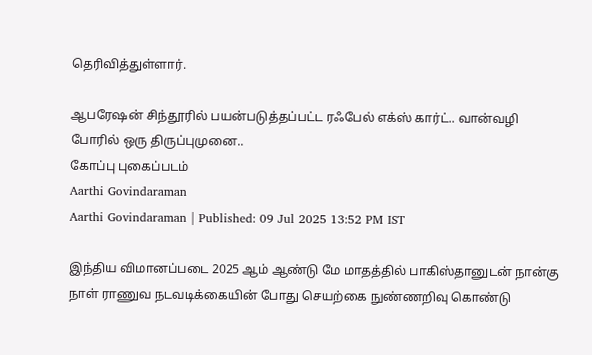தெரிவித்துள்ளார்.

ஆபரேஷன் சிந்தூரில் பயன்படுத்தப்பட்ட ரஃபேல் எக்ஸ் கார்ட்.. வான்வழி போரில் ஒரு திருப்புமுனை..
கோப்பு புகைப்படம்
Aarthi Govindaraman
Aarthi Govindaraman | Published: 09 Jul 2025 13:52 PM IST

இந்திய விமானப்படை 2025 ஆம் ஆண்டு மே மாதத்தில் பாகிஸ்தானுடன் நான்கு நாள் ராணுவ நடவடிக்கையின் போது செயற்கை நுண்ணறிவு கொண்டு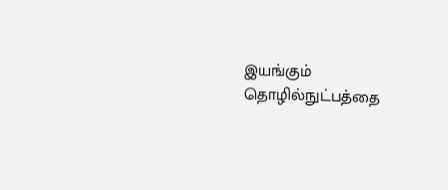இயங்கும் தொழில்நுட்பத்தை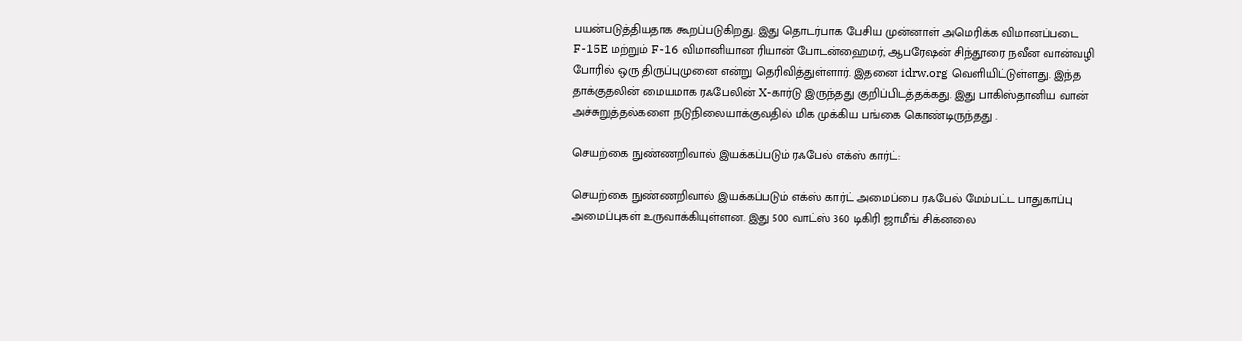பயன்படுத்தியதாக கூறப்படுகிறது. இது தொடர்பாக பேசிய முன்னாள் அமெரிக்க விமானப்படை F-15E மற்றும் F-16 விமானியான ரியான் போடன்ஹைமர், ஆபரேஷன் சிந்தூரை நவீன வான்வழி போரில் ஒரு திருப்புமுனை என்று தெரிவித்துள்ளார். இதனை idrw.org வெளியிட்டுள்ளது. இந்த தாக்குதலின் மையமாக ரஃபேலின் X-கார்டு இருந்தது குறிப்பிடத்தக்கது. இது பாகிஸ்தானிய வான் அச்சுறுத்தல்களை நடுநிலையாக்குவதில் மிக முக்கிய பங்கை கொண்டிருந்தது .

செயற்கை நுண்ணறிவால் இயக்கப்படும் ரஃபேல் எக்ஸ் கார்ட்:

செயற்கை நுண்ணறிவால் இயக்கப்படும் எக்ஸ் கார்ட் அமைப்பை ரஃபேல் மேம்பட்ட பாதுகாப்பு அமைப்புகள் உருவாக்கியுள்ளன. இது 500 வாட்ஸ் 360 டிகிரி ஜாமீங் சிக்னலை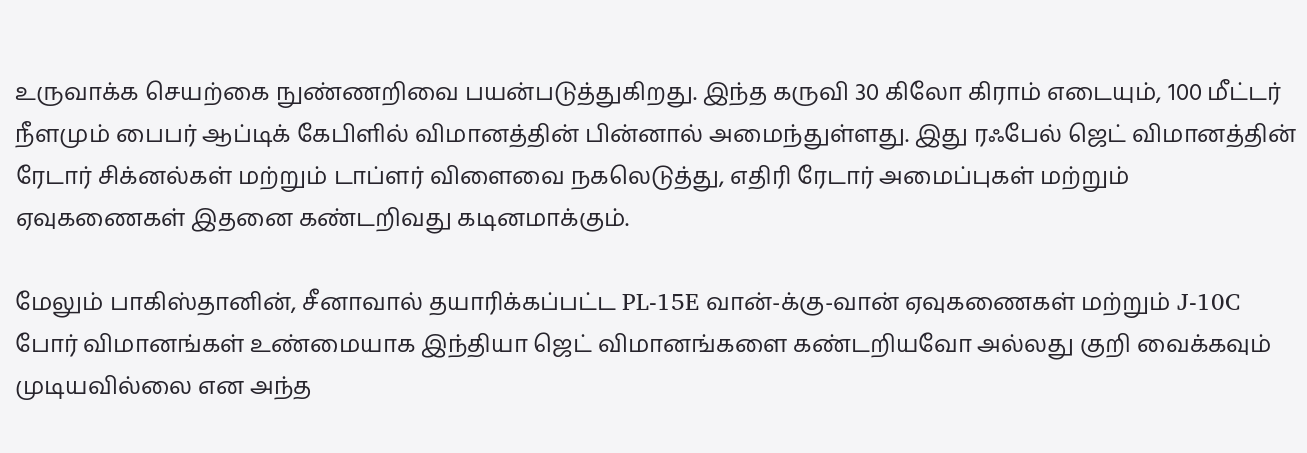உருவாக்க செயற்கை நுண்ணறிவை பயன்படுத்துகிறது. இந்த கருவி 30 கிலோ கிராம் எடையும், 100 மீட்டர் நீளமும் பைபர் ஆப்டிக் கேபிளில் விமானத்தின் பின்னால் அமைந்துள்ளது. இது ரஃபேல் ஜெட் விமானத்தின் ரேடார் சிக்னல்கள் மற்றும் டாப்ளர் விளைவை நகலெடுத்து, எதிரி ரேடார் அமைப்புகள் மற்றும் ஏவுகணைகள் இதனை கண்டறிவது கடினமாக்கும்.

மேலும் பாகிஸ்தானின், சீனாவால் தயாரிக்கப்பட்ட PL-15E வான்-க்கு-வான் ஏவுகணைகள் மற்றும் J-10C போர் விமானங்கள் உண்மையாக இந்தியா ஜெட் விமானங்களை கண்டறியவோ அல்லது குறி வைக்கவும் முடியவில்லை என அந்த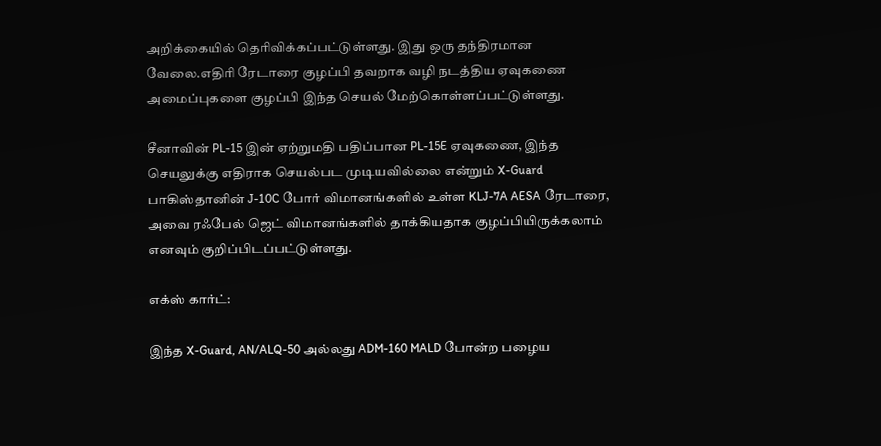அறிக்கையில் தெரிவிக்கப்பட்டுள்ளது. இது ஒரு தந்திரமான வேலை.எதிரி ரேடாரை குழப்பி தவறாக வழி நடத்திய ஏவுகணை அமைப்புகளை குழப்பி இந்த செயல் மேற்கொள்ளப்பட்டுள்ளது.

சீனாவின் PL-15 இன் ஏற்றுமதி பதிப்பான PL-15E ஏவுகணை, இந்த செயலுக்கு எதிராக செயல்பட முடியவில்லை என்றும் X-Guard பாகிஸ்தானின் J-10C போர் விமானங்களில் உள்ள KLJ-7A AESA ரேடாரை, அவை ரஃபேல் ஜெட் விமானங்களில் தாக்கியதாக குழப்பியிருக்கலாம் எனவும் குறிப்பிடப்பட்டுள்ளது.

எக்ஸ் கார்ட்:

இந்த X-Guard, AN/ALQ-50 அல்லது ADM-160 MALD போன்ற பழைய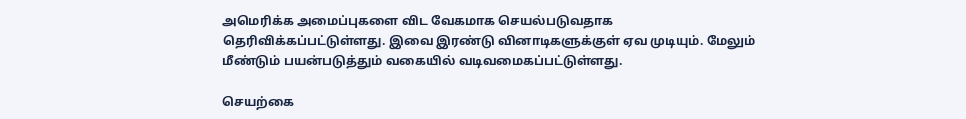அமெரிக்க அமைப்புகளை விட வேகமாக செயல்படுவதாக தெரிவிக்கப்பட்டுள்ளது. இவை இரண்டு வினாடிகளுக்குள் ஏவ முடியும். மேலும் மீண்டும் பயன்படுத்தும் வகையில் வடிவமைகப்பட்டுள்ளது.

செயற்கை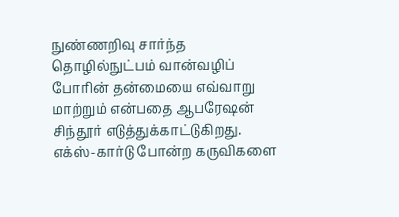நுண்ணறிவு சார்ந்த தொழில்நுட்பம் வான்வழிப் போரின் தன்மையை எவ்வாறு மாற்றும் என்பதை ஆபரேஷன் சிந்தூர் எடுத்துக்காட்டுகிறது. எக்ஸ்-கார்டு போன்ற கருவிகளை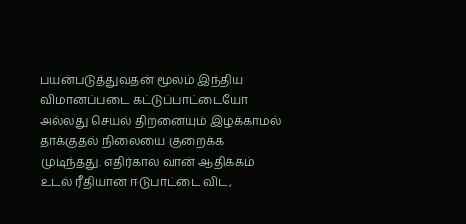பயன்படுத்துவதன் மூலம் இந்திய விமானப்படை கட்டுப்பாட்டையோ அல்லது செயல் திறனையும் இழக்காமல் தாக்குதல் நிலையை குறைக்க முடிந்தது. எதிர்கால வான் ஆதிக்கம் உடல் ரீதியான ஈடுபாட்டை விட,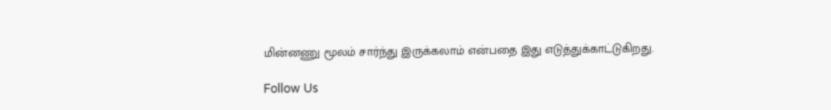மின்னணு மூலம் சார்ந்து இருக்கலாம் என்பதை இது எடுத்துக்காட்டுகிறது.

Follow Us